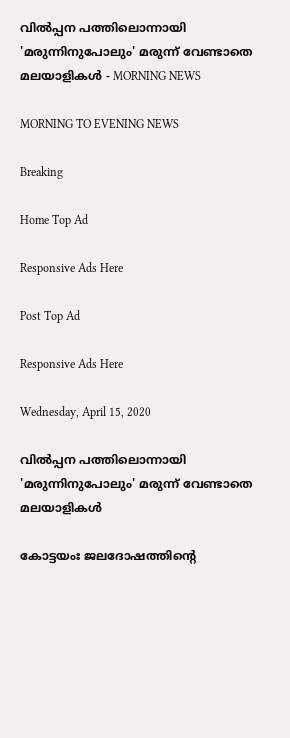വില്‍പ്പന പത്തിലൊന്നായി 'മരുന്നിനുപോലും' മരുന്ന് വേണ്ടാതെ മലയാളികള്‍ - MORNING NEWS

MORNING TO EVENING NEWS

Breaking

Home Top Ad

Responsive Ads Here

Post Top Ad

Responsive Ads Here

Wednesday, April 15, 2020

വില്‍പ്പന പത്തിലൊന്നായി 'മരുന്നിനുപോലും' മരുന്ന് വേണ്ടാതെ മലയാളികള്‍

കോട്ടയംഃ ജലദോഷത്തിന്റെ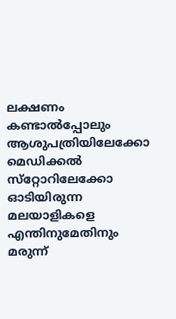ലക്ഷണം കണ്ടാല്‍പ്പോലും ആശുപത്രിയിലേക്കോ മെഡിക്കല്‍ സ്‌റ്റോറിലേക്കോ ഓടിയിരുന്ന മലയാളികളെ എന്തിനുമേതിനും മരുന്ന്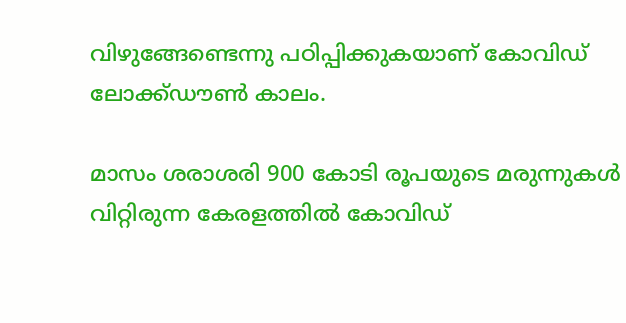വിഴുങ്ങേണ്ടെന്നു പഠിപ്പിക്കുകയാണ് കോവിഡ് ലോക്ക്ഡൗണ്‍ കാലം.

മാസം ശരാശരി 900 കോടി രൂപയുടെ മരുന്നുകള്‍ വിറ്റിരുന്ന കേരളത്തില്‍ കോവിഡ്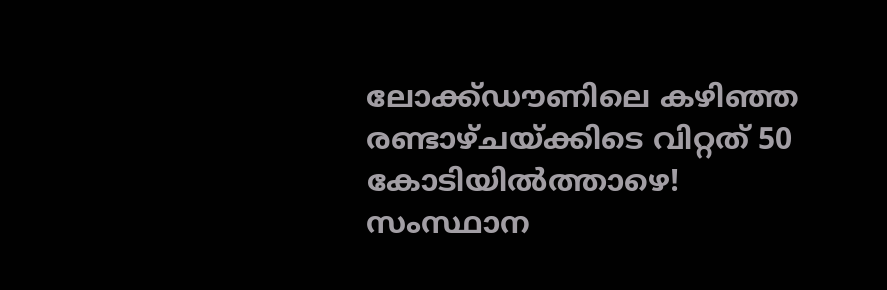ലോക്ക്ഡൗണിലെ കഴിഞ്ഞ രണ്ടാഴ്ചയ്ക്കിടെ വിറ്റത് 50 കോടിയില്‍ത്താഴെ! സംസ്ഥാന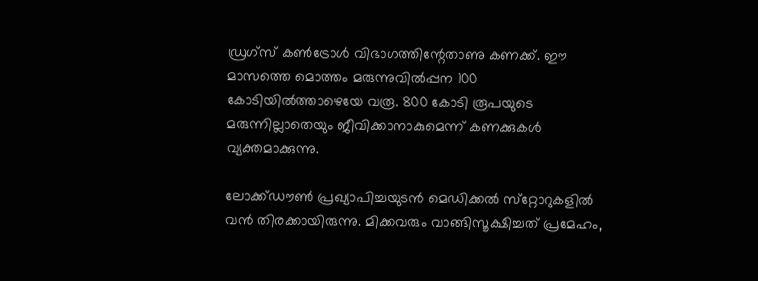ഡ്രഗ്‌സ് കണ്‍ട്രോള്‍ വിഭാഗത്തിന്റേതാണു കണക്ക്. ഈ മാസത്തെ മൊത്തം മരുന്നുവില്‍പ്പന 100 കോടിയില്‍ത്താഴെയേ വരൂ. 800 കോടി രൂപയുടെ മരുന്നില്ലാതെയും ജീവിക്കാനാകുമെന്ന് കണക്കുകള്‍ വ്യക്തമാക്കുന്നു.

ലോക്ക്ഡൗണ്‍ പ്രഖ്യാപിച്ചയുടന്‍ മെഡിക്കല്‍ സ്‌റ്റോറുകളില്‍ വന്‍ തിരക്കായിരുന്നു. മിക്കവരും വാങ്ങിസൂക്ഷിച്ചത് പ്രമേഹം,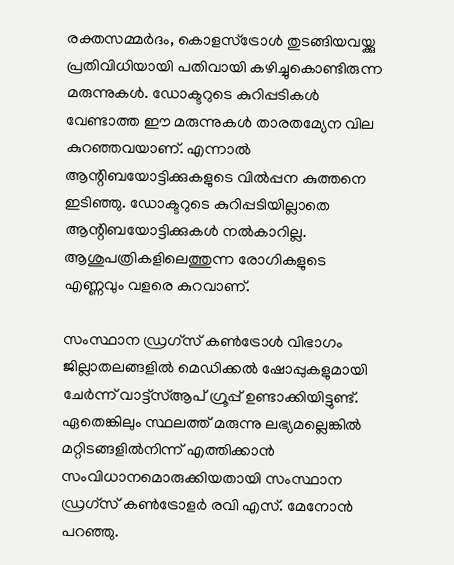രക്തസമ്മര്‍ദം, കൊളസ്‌ട്രോള്‍ തുടങ്ങിയവയ്ക്കു പ്രതിവിധിയായി പതിവായി കഴിച്ചുകൊണ്ടിരുന്ന മരുന്നുകള്‍. ഡോക്ടറുടെ കുറിപ്പടികള്‍ വേണ്ടാത്ത ഈ മരുന്നുകള്‍ താരതമ്യേന വില കുറഞ്ഞവയാണ്. എന്നാല്‍ ആന്റിബയോട്ടിക്കുകളുടെ വില്‍പ്പന കുത്തനെ ഇടിഞ്ഞു. ഡോക്ടറുടെ കുറിപ്പടിയില്ലാതെ ആന്റിബയോട്ടിക്കുകള്‍ നല്‍കാറില്ല. ആശുപത്രികളിലെത്തുന്ന രോഗികളുടെ എണ്ണവും വളരെ കുറവാണ്.

സംസ്ഥാന ഡ്രഗ്‌സ് കണ്‍ട്രോള്‍ വിഭാഗം ജില്ലാതലങ്ങളില്‍ മെഡിക്കല്‍ ഷോപ്പുകളുമായി ചേര്‍ന്ന് വാട്ട്‌സ്ആപ് ഗ്രൂപ്പ് ഉണ്ടാക്കിയിട്ടുണ്ട്. ഏതെങ്കിലും സ്ഥലത്ത് മരുന്നു ലഭ്യമല്ലെങ്കില്‍ മറ്റിടങ്ങളില്‍നിന്ന് എത്തിക്കാന്‍ സംവിധാനമൊരുക്കിയതായി സംസ്ഥാന ഡ്രഗ്‌സ് കണ്‍ട്രോളര്‍ രവി എസ്. മേനോന്‍ പറഞ്ഞു.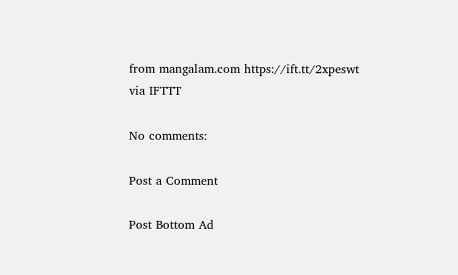from mangalam.com https://ift.tt/2xpeswt
via IFTTT

No comments:

Post a Comment

Post Bottom Ad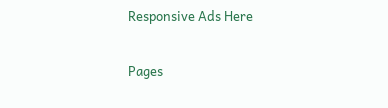Responsive Ads Here

Pages